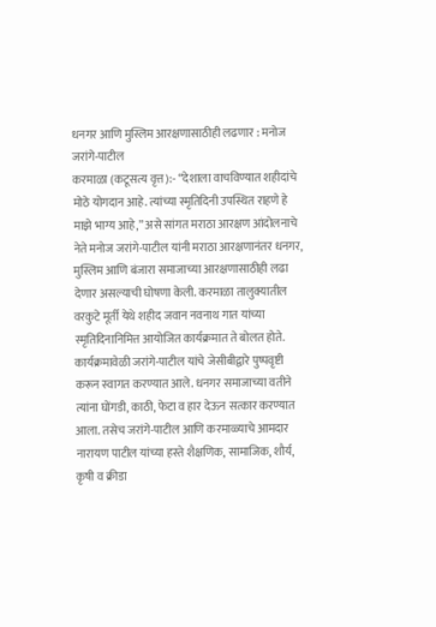धनगर आणि मुस्लिम आरक्षणासाठीही लढणार : मनोज जरांगे-पाटील
करमाळा (कटूसत्य वृत्त):- “देशाला वाचविण्यात शहीदांचे मोठे योगदान आहे. त्यांच्या स्मृतिदिनी उपस्थित राहणे हे माझे भाग्य आहे,” असे सांगत मराठा आरक्षण आंदोलनाचे नेते मनोज जरांगे-पाटील यांनी मराठा आरक्षणानंतर धनगर, मुस्लिम आणि बंजारा समाजाच्या आरक्षणासाठीही लढा देणार असल्याची घोषणा केली. करमाळा तालुक्यातील वरकुटे मूर्ती येथे शहीद जवान नवनाथ गात यांच्या स्मृतिदिनानिमित्त आयोजित कार्यक्रमात ते बोलत होते.
कार्यक्रमावेळी जरांगे-पाटील यांचे जेसीबीद्वारे पुष्पवृष्टी करून स्वागत करण्यात आले. धनगर समाजाच्या वतीने त्यांना घोंगडी, काठी, फेटा व हार देऊन सत्कार करण्यात आला. तसेच जरांगे-पाटील आणि करमाळ्याचे आमदार नारायण पाटील यांच्या हस्ते शैक्षणिक, सामाजिक, शौर्य, कृषी व क्रीडा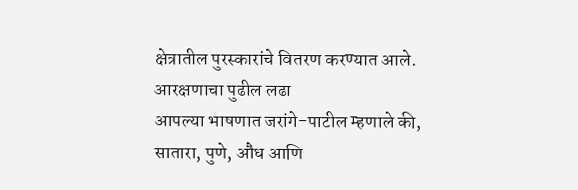क्षेत्रातील पुरस्कारांचे वितरण करण्यात आले.
आरक्षणाचा पुढील लढा
आपल्या भाषणात जरांगे-पाटील म्हणाले की, सातारा, पुणे, औंध आणि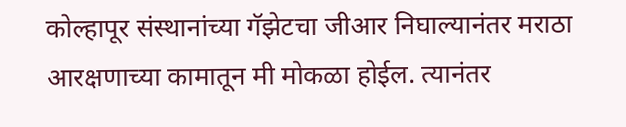कोल्हापूर संस्थानांच्या गॅझेटचा जीआर निघाल्यानंतर मराठा आरक्षणाच्या कामातून मी मोकळा होईल. त्यानंतर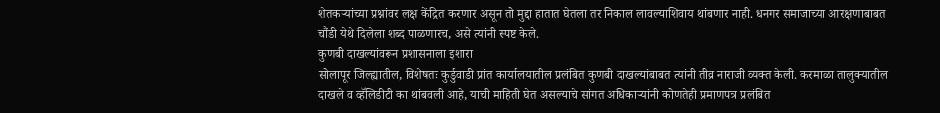शेतकऱ्यांच्या प्रश्नांवर लक्ष केंद्रित करणार असून तो मुद्दा हातात घेतला तर निकाल लावल्याशिवाय थांबणार नाही. धनगर समाजाच्या आरक्षणाबाबत चौंडी येथे दिलेला शब्द पाळणारच, असे त्यांनी स्पष्ट केले.
कुणबी दाखल्यांवरून प्रशासनाला इशारा
सोलापूर जिल्ह्यातील, विशेषतः कुर्डुवाडी प्रांत कार्यालयातील प्रलंबित कुणबी दाखल्यांबाबत त्यांनी तीव्र नाराजी व्यक्त केली. करमाळा तालुक्यातील दाखले व व्हॅलिडीटी का थांबवली आहे, याची माहिती घेत असल्याचे सांगत अधिकाऱ्यांनी कोणतेही प्रमाणपत्र प्रलंबित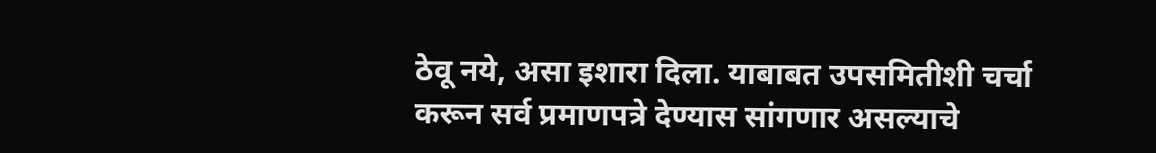ठेवू नये, असा इशारा दिला. याबाबत उपसमितीशी चर्चा करून सर्व प्रमाणपत्रे देण्यास सांगणार असल्याचे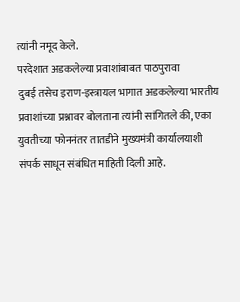त्यांनी नमूद केले.
परदेशात अडकलेल्या प्रवाशांबाबत पाठपुरावा
दुबई तसेच इराण-इस्त्रायल भागात अडकलेल्या भारतीय प्रवाशांच्या प्रश्नावर बोलताना त्यांनी सांगितले की, एका युवतीच्या फोननंतर तातडीने मुख्यमंत्री कार्यालयाशी संपर्क साधून संबंधित माहिती दिली आहे.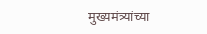मुख्यमंत्र्यांच्या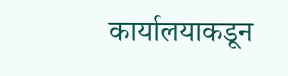कार्यालयाकडून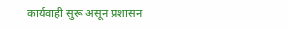कार्यवाही सुरू असून प्रशासन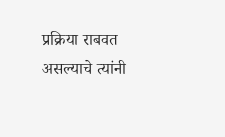प्रक्रिया राबवत असल्याचे त्यांनी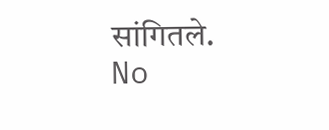सांगितले.
No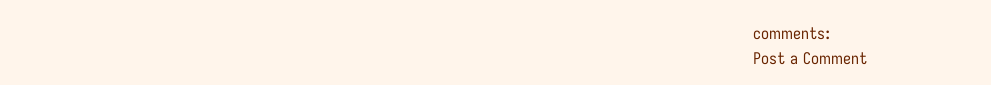comments:
Post a Comment